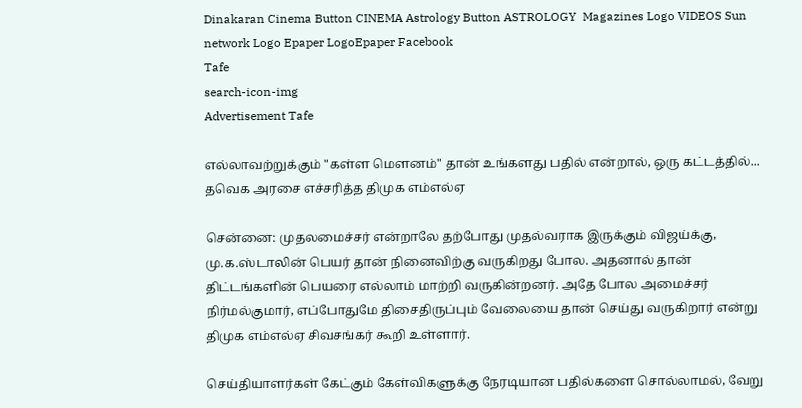Dinakaran Cinema Button CINEMA Astrology Button ASTROLOGY  Magazines Logo VIDEOS Sun network Logo Epaper LogoEpaper Facebook
Tafe
search-icon-img
Advertisement Tafe

எல்லாவற்றுக்கும் "கள்ள மௌனம்" தான் உங்களது பதில் என்றால், ஒரு கட்டத்தில்... தவெக அரசை எச்சரித்த திமுக எம்எல்ஏ

சென்னை: முதலமைச்சர் என்றாலே தற்போது முதல்வராக இருக்கும் விஜய்க்கு, மு.க.ஸ்டாலின் பெயர் தான் நினைவிற்கு வருகிறது போல. அதனால் தான் திட்டங்களின் பெயரை எல்லாம் மாற்றி வருகின்றனர். அதே போல அமைச்சர் நிர்மல்குமார், எப்போதுமே திசைதிருப்பும் வேலையை தான் செய்து வருகிறார் என்று திமுக எம்எல்ஏ சிவசங்கர் கூறி உள்ளார்.

செய்தியாளர்கள் கேட்கும் கேள்விகளுக்கு நேரடியான பதில்களை சொல்லாமல், வேறு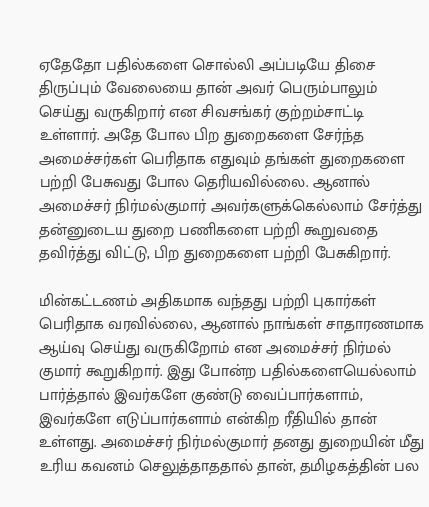ஏதேதோ பதில்களை சொல்லி அப்படியே திசை திருப்பும் வேலையை தான் அவர் பெரும்பாலும் செய்து வருகிறார் என சிவசங்கர் குற்றம்சாட்டி உள்ளார். அதே போல பிற துறைகளை சேர்ந்த அமைச்சர்கள் பெரிதாக எதுவும் தங்கள் துறைகளை பற்றி பேசுவது போல தெரியவில்லை. ஆனால் அமைச்சர் நிர்மல்குமார் அவர்களுக்கெல்லாம் சேர்த்து தன்னுடைய துறை பணிகளை பற்றி கூறுவதை தவிர்த்து விட்டு, பிற துறைகளை பற்றி பேசுகிறார்.

மின்கட்டணம் அதிகமாக வந்தது பற்றி புகார்கள் பெரிதாக வரவில்லை, ஆனால் நாங்கள் சாதாரணமாக ஆய்வு செய்து வருகிறோம் என அமைச்சர் நிர்மல் குமார் கூறுகிறார். இது போன்ற பதில்களையெல்லாம் பார்த்தால் இவர்களே குண்டு வைப்பார்களாம், இவர்களே எடுப்பார்களாம் என்கிற ரீதியில் தான் உள்ளது. அமைச்சர் நிர்மல்குமார் தனது துறையின் மீது உரிய கவனம் செலுத்தாததால் தான், தமிழகத்தின் பல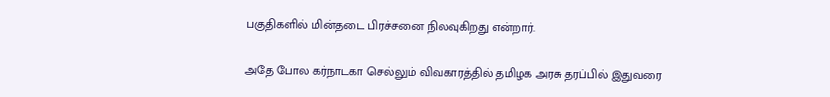பகுதிகளில் மின்தடை பிரச்சனை நிலவுகிறது என்றார்.

அதே போல கர்நாடகா செல்லும் விவகாரத்தில் தமிழக அரசு தரப்பில் இதுவரை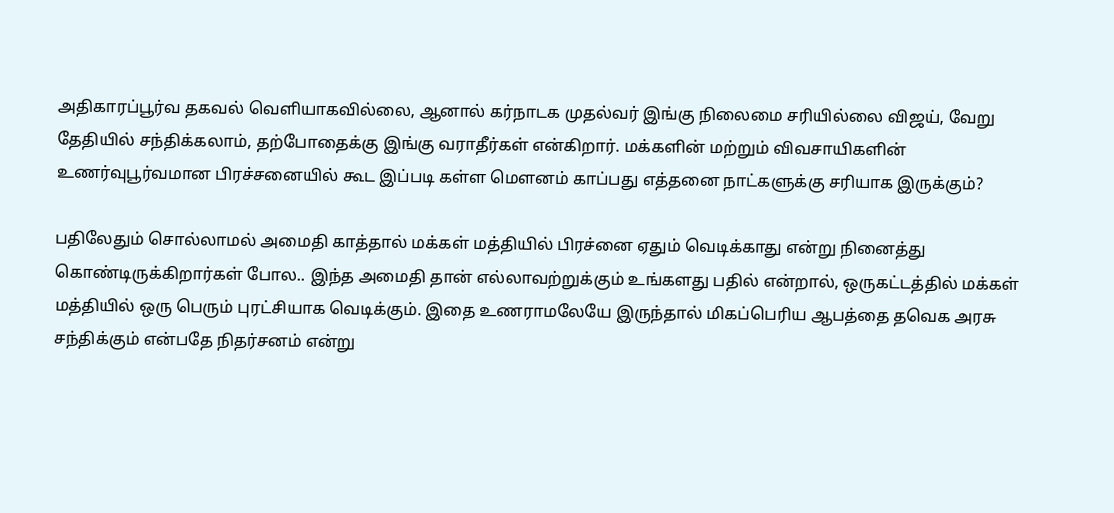அதிகாரப்பூர்வ தகவல் வெளியாகவில்லை, ஆனால் கர்நாடக முதல்வர் இங்கு நிலைமை சரியில்லை விஜய், வேறு தேதியில் சந்திக்கலாம், தற்போதைக்கு இங்கு வராதீர்கள் என்கிறார். மக்களின் மற்றும் விவசாயிகளின் உணர்வுபூர்வமான பிரச்சனையில் கூட இப்படி கள்ள மௌனம் காப்பது எத்தனை நாட்களுக்கு சரியாக இருக்கும்?

பதிலேதும் சொல்லாமல் அமைதி காத்தால் மக்கள் மத்தியில் பிரச்னை ஏதும் வெடிக்காது என்று நினைத்து கொண்டிருக்கிறார்கள் போல.. இந்த அமைதி தான் எல்லாவற்றுக்கும் உங்களது பதில் என்றால், ஒருகட்டத்தில் மக்கள் மத்தியில் ஒரு பெரும் புரட்சியாக வெடிக்கும். இதை உணராமலேயே இருந்தால் மிகப்பெரிய ஆபத்தை தவெக அரசு சந்திக்கும் என்பதே நிதர்சனம் என்று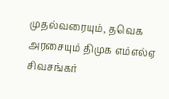முதல்வரையும், தவெக அரசையும் திமுக எம்எல்ஏ சிவசங்கர்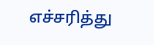எச்சரித்து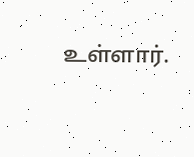உள்ளார்.